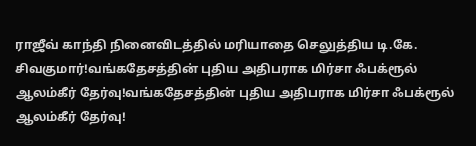ராஜீவ் காந்தி நினைவிடத்தில் மரியாதை செலுத்திய டி.கே. சிவகுமார்!வங்கதேசத்தின் புதிய அதிபராக மிர்சா ஃபக்ரூல் ஆலம்கீர் தேர்வு!வங்கதேசத்தின் புதிய அதிபராக மிர்சா ஃபக்ரூல் ஆலம்கீர் தேர்வு!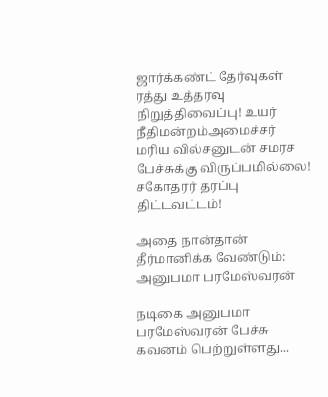ஜார்க்கண்ட் தேர்வுகள் ரத்து உத்தரவு நிறுத்திவைப்பு! உயர் நீதிமன்றம்அமைச்சர் மரிய வில்சனுடன் சமரச பேச்சுக்கு விருப்பமில்லை! சகோதரர் தரப்பு திட்டவட்டம்!

அதை நான்தான் தீர்மானிக்க வேண்டும்: அனுபமா பரமேஸ்வரன்

நடிகை அனுபமா பரமேஸ்வரன் பேச்சு கவனம் பெற்றுள்ளது...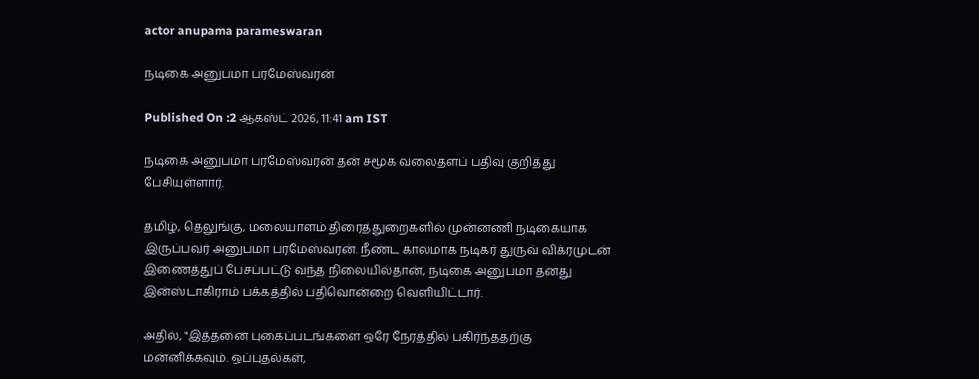actor anupama parameswaran

நடிகை அனுபமா பரமேஸ்வரன்

Published On :2 ஆகஸ்ட் 2026, 11:41 am IST

நடிகை அனுபமா பரமேஸ்வரன் தன் சமூக வலைதளப் பதிவு குறித்து பேசியுள்ளார்.

தமிழ், தெலுங்கு, மலையாளம் திரைத்துறைகளில் முன்னணி நடிகையாக இருப்பவர் அனுபமா பரமேஸ்வரன். நீண்ட காலமாக நடிகர் துருவ் விக்ரமுடன் இணைத்துப் பேசப்பட்டு வந்த நிலையில்தான், நடிகை அனுபமா தனது இன்ஸ்டாகிராம் பக்கத்தில் பதிவொன்றை வெளியிட்டார்.

அதில், "இத்தனை புகைப்படங்களை ஒரே நேரத்தில் பகிர்ந்ததற்கு மன்னிக்கவும். ஒப்புதல்கள்,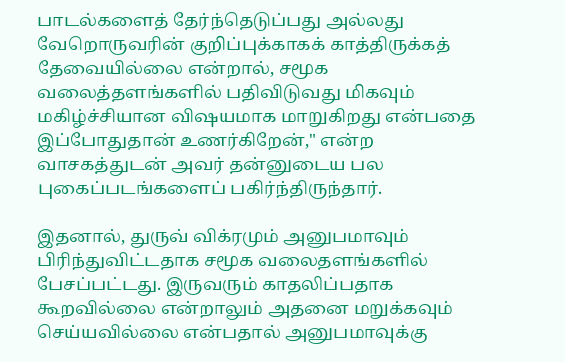பாடல்களைத் தேர்ந்தெடுப்பது அல்லது வேறொருவரின் குறிப்புக்காகக் காத்திருக்கத் தேவையில்லை என்றால், சமூக வலைத்தளங்களில் பதிவிடுவது மிகவும் மகிழ்ச்சியான விஷயமாக மாறுகிறது என்பதை இப்போதுதான் உணர்கிறேன்," என்ற வாசகத்துடன் அவர் தன்னுடைய பல புகைப்படங்களைப் பகிர்ந்திருந்தார்.

இதனால், துருவ் விக்ரமும் அனுபமாவும் பிரிந்துவிட்டதாக சமூக வலைதளங்களில் பேசப்பட்டது. இருவரும் காதலிப்பதாக கூறவில்லை என்றாலும் அதனை மறுக்கவும் செய்யவில்லை என்பதால் அனுபமாவுக்கு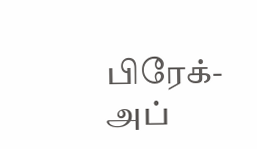பிரேக்-அப்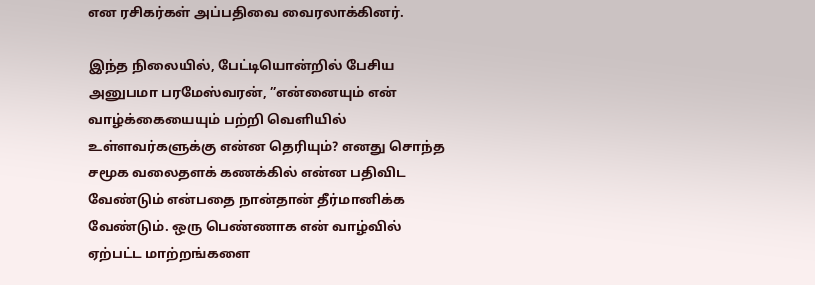என ரசிகர்கள் அப்பதிவை வைரலாக்கினர்.

இந்த நிலையில், பேட்டியொன்றில் பேசிய அனுபமா பரமேஸ்வரன், ”என்னையும் என் வாழ்க்கையையும் பற்றி வெளியில் உள்ளவர்களுக்கு என்ன தெரியும்? எனது சொந்த சமூக வலைதளக் கணக்கில் என்ன பதிவிட வேண்டும் என்பதை நான்தான் தீர்மானிக்க வேண்டும். ஒரு பெண்ணாக என் வாழ்வில் ஏற்பட்ட மாற்றங்களை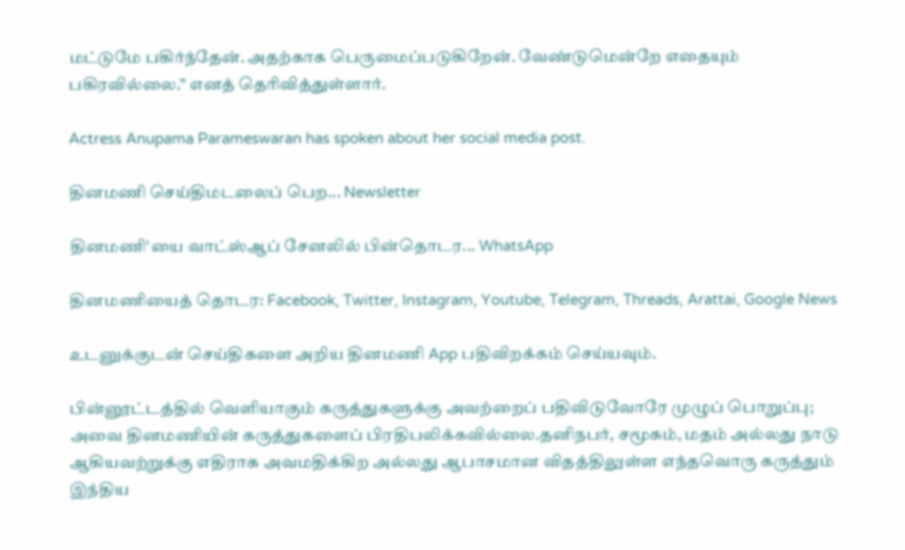மட்டுமே பகிர்ந்தேன். அதற்காக பெருமைப்படுகிறேன். வேண்டுமென்றே எதையும் பகிரவில்லை.” எனத் தெரிவித்துள்ளார்.

Actress Anupama Parameswaran has spoken about her social media post.

தினமணி செய்திமடலைப் பெற... Newsletter

தினமணி'யை வாட்ஸ்ஆப் சேனலில் பின்தொடர... WhatsApp

தினமணியைத் தொடர: Facebook, Twitter, Instagram, Youtube, Telegram, Threads, Arattai, Google News

உடனுக்குடன் செய்திகளை அறிய தினமணி App பதிவிறக்கம் செய்யவும்.

பின்னூட்டத்தில் வெளியாகும் கருத்துகளுக்கு அவற்றைப் பதிவிடுவோரே முழுப் பொறுப்பு; அவை தினமணியின் கருத்துகளைப் பிரதிபலிக்கவில்லை.தனிநபர், சமூகம், மதம் அல்லது நாடு ஆகியவற்றுக்கு எதிராக அவமதிக்கிற அல்லது ஆபாசமான விதத்திலுள்ள எந்தவொரு கருத்தும் இந்திய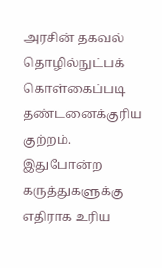அரசின் தகவல் தொழில்நுட்பக் கொள்கைப்படி தண்டனைக்குரிய குற்றம். இதுபோன்ற கருத்துகளுக்கு எதிராக உரிய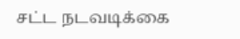சட்ட நடவடிக்கை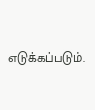எடுக்கப்படும்.